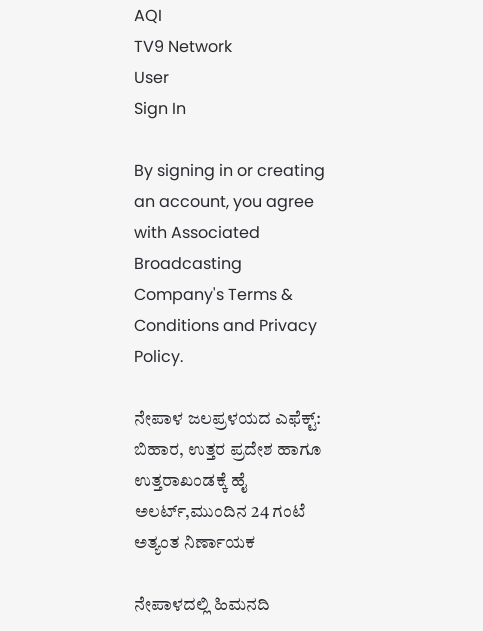AQI
TV9 Network
User
Sign In

By signing in or creating an account, you agree with Associated Broadcasting Company's Terms & Conditions and Privacy Policy.

ನೇಪಾಳ ಜಲಪ್ರಳಯದ ಎಫೆಕ್ಟ್: ಬಿಹಾರ, ಉತ್ತರ ಪ್ರದೇಶ ಹಾಗೂ ಉತ್ತರಾಖಂಡಕ್ಕೆ ಹೈ ಅಲರ್ಟ್,ಮುಂದಿನ 24 ಗಂಟೆ ಅತ್ಯಂತ ನಿರ್ಣಾಯಕ

ನೇಪಾಳದಲ್ಲಿ ಹಿಮನದಿ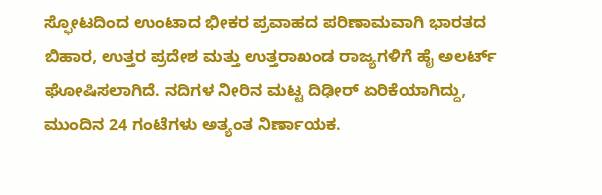ಸ್ಫೋಟದಿಂದ ಉಂಟಾದ ಭೀಕರ ಪ್ರವಾಹದ ಪರಿಣಾಮವಾಗಿ ಭಾರತದ ಬಿಹಾರ, ಉತ್ತರ ಪ್ರದೇಶ ಮತ್ತು ಉತ್ತರಾಖಂಡ ರಾಜ್ಯಗಳಿಗೆ ಹೈ ಅಲರ್ಟ್ ಘೋಷಿಸಲಾಗಿದೆ. ನದಿಗಳ ನೀರಿನ ಮಟ್ಟ ದಿಢೀರ್ ಏರಿಕೆಯಾಗಿದ್ದು, ಮುಂದಿನ 24 ಗಂಟೆಗಳು ಅತ್ಯಂತ ನಿರ್ಣಾಯಕ.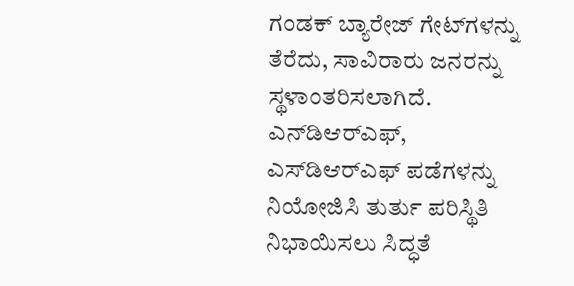ಗಂಡಕ್ ಬ್ಯಾರೇಜ್ ಗೇಟ್‌ಗಳನ್ನು ತೆರೆದು, ಸಾವಿರಾರು ಜನರನ್ನು ಸ್ಥಳಾಂತರಿಸಲಾಗಿದೆ. ಎನ್‌ಡಿಆರ್‌ಎಫ್, ಎಸ್‌ಡಿಆರ್‌ಎಫ್ ಪಡೆಗಳನ್ನು ನಿಯೋಜಿಸಿ ತುರ್ತು ಪರಿಸ್ಥಿತಿ ನಿಭಾಯಿಸಲು ಸಿದ್ಧತೆ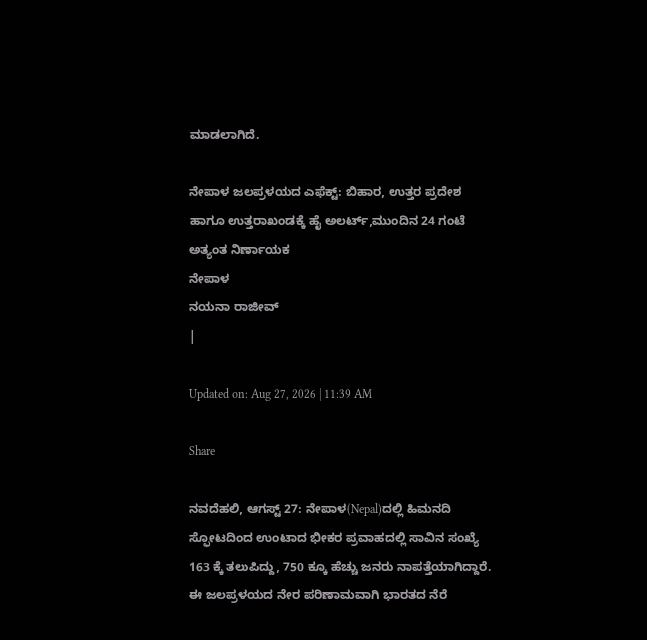ಮಾಡಲಾಗಿದೆ.

ನೇಪಾಳ ಜಲಪ್ರಳಯದ ಎಫೆಕ್ಟ್: ಬಿಹಾರ, ಉತ್ತರ ಪ್ರದೇಶ ಹಾಗೂ ಉತ್ತರಾಖಂಡಕ್ಕೆ ಹೈ ಅಲರ್ಟ್,ಮುಂದಿನ 24 ಗಂಟೆ ಅತ್ಯಂತ ನಿರ್ಣಾಯಕ
ನೇಪಾಳ
ನಯನಾ ರಾಜೀವ್
|

Updated on: Aug 27, 2026 | 11:39 AM

Share

ನವದೆಹಲಿ, ಆಗಸ್ಟ್ 27: ನೇಪಾಳ(Nepal)ದಲ್ಲಿ ಹಿಮನದಿ ಸ್ಫೋಟದಿಂದ ಉಂಟಾದ ಭೀಕರ ಪ್ರವಾಹದಲ್ಲಿ ಸಾವಿನ ಸಂಖ್ಯೆ 163 ಕ್ಕೆ ತಲುಪಿದ್ದು, 750 ಕ್ಕೂ ಹೆಚ್ಚು ಜನರು ನಾಪತ್ತೆಯಾಗಿದ್ದಾರೆ. ಈ ಜಲಪ್ರಳಯದ ನೇರ ಪರಿಣಾಮವಾಗಿ ಭಾರತದ ನೆರೆ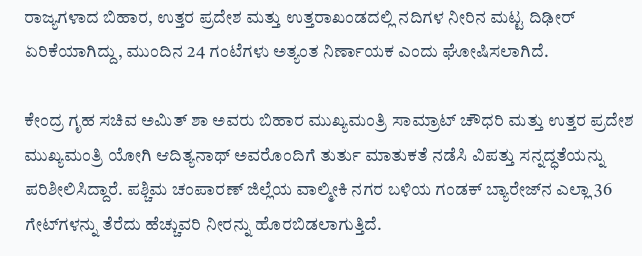ರಾಜ್ಯಗಳಾದ ಬಿಹಾರ, ಉತ್ತರ ಪ್ರದೇಶ ಮತ್ತು ಉತ್ತರಾಖಂಡದಲ್ಲಿ ನದಿಗಳ ನೀರಿನ ಮಟ್ಟ ದಿಢೀರ್ ಏರಿಕೆಯಾಗಿದ್ದು, ಮುಂದಿನ 24 ಗಂಟೆಗಳು ಅತ್ಯಂತ ನಿರ್ಣಾಯಕ ಎಂದು ಘೋಷಿಸಲಾಗಿದೆ.

ಕೇಂದ್ರ ಗೃಹ ಸಚಿವ ಅಮಿತ್ ಶಾ ಅವರು ಬಿಹಾರ ಮುಖ್ಯಮಂತ್ರಿ ಸಾಮ್ರಾಟ್ ಚೌಧರಿ ಮತ್ತು ಉತ್ತರ ಪ್ರದೇಶ ಮುಖ್ಯಮಂತ್ರಿ ಯೋಗಿ ಆದಿತ್ಯನಾಥ್ ಅವರೊಂದಿಗೆ ತುರ್ತು ಮಾತುಕತೆ ನಡೆಸಿ ವಿಪತ್ತು ಸನ್ನದ್ಧತೆಯನ್ನು ಪರಿಶೀಲಿಸಿದ್ದಾರೆ. ಪಶ್ಚಿಮ ಚಂಪಾರಣ್ ಜಿಲ್ಲೆಯ ವಾಲ್ಮೀಕಿ ನಗರ ಬಳಿಯ ಗಂಡಕ್ ಬ್ಯಾರೇಜ್‌ನ ಎಲ್ಲಾ 36 ಗೇಟ್‌ಗಳನ್ನು ತೆರೆದು ಹೆಚ್ಚುವರಿ ನೀರನ್ನು ಹೊರಬಿಡಲಾಗುತ್ತಿದೆ.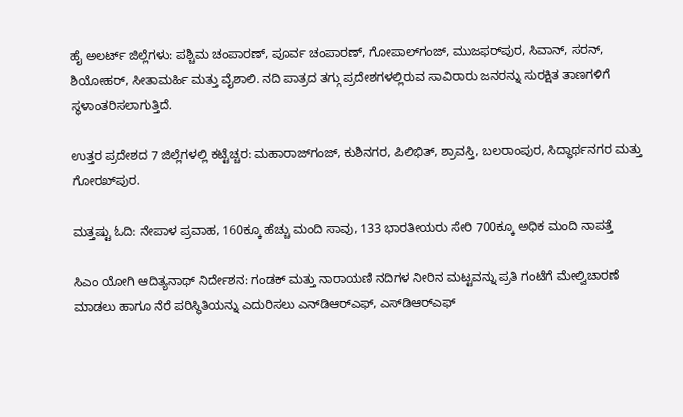ಹೈ ಅಲರ್ಟ್ ಜಿಲ್ಲೆಗಳು: ಪಶ್ಚಿಮ ಚಂಪಾರಣ್, ಪೂರ್ವ ಚಂಪಾರಣ್, ಗೋಪಾಲ್‌ಗಂಜ್, ಮುಜಫರ್‌ಪುರ, ಸಿವಾನ್, ಸರನ್, ಶಿಯೋಹರ್, ಸೀತಾಮರ್ಹಿ ಮತ್ತು ವೈಶಾಲಿ. ನದಿ ಪಾತ್ರದ ತಗ್ಗು ಪ್ರದೇಶಗಳಲ್ಲಿರುವ ಸಾವಿರಾರು ಜನರನ್ನು ಸುರಕ್ಷಿತ ತಾಣಗಳಿಗೆ ಸ್ಥಳಾಂತರಿಸಲಾಗುತ್ತಿದೆ.

ಉತ್ತರ ಪ್ರದೇಶದ 7 ಜಿಲ್ಲೆಗಳಲ್ಲಿ ಕಟ್ಟೆಚ್ಚರ: ಮಹಾರಾಜ್‌ಗಂಜ್, ಕುಶಿನಗರ, ಪಿಲಿಭಿತ್, ಶ್ರಾವಸ್ತಿ, ಬಲರಾಂಪುರ, ಸಿದ್ಧಾರ್ಥನಗರ ಮತ್ತು ಗೋರಖ್‌ಪುರ.

ಮತ್ತಷ್ಟು ಓದಿ: ನೇಪಾಳ ಪ್ರವಾಹ, 160ಕ್ಕೂ ಹೆಚ್ಚು ಮಂದಿ ಸಾವು, 133 ಭಾರತೀಯರು ಸೇರಿ 700ಕ್ಕೂ ಅಧಿಕ ಮಂದಿ ನಾಪತ್ತೆ

ಸಿಎಂ ಯೋಗಿ ಆದಿತ್ಯನಾಥ್ ನಿರ್ದೇಶನ: ಗಂಡಕ್ ಮತ್ತು ನಾರಾಯಣಿ ನದಿಗಳ ನೀರಿನ ಮಟ್ಟವನ್ನು ಪ್ರತಿ ಗಂಟೆಗೆ ಮೇಲ್ವಿಚಾರಣೆ ಮಾಡಲು ಹಾಗೂ ನೆರೆ ಪರಿಸ್ಥಿತಿಯನ್ನು ಎದುರಿಸಲು ಎನ್‌ಡಿಆರ್‌ಎಫ್, ಎಸ್‌ಡಿಆರ್‌ಎಫ್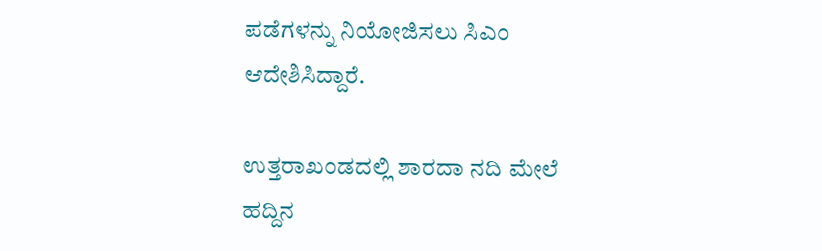ಪಡೆಗಳನ್ನು ನಿಯೋಜಿಸಲು ಸಿಎಂ ಆದೇಶಿಸಿದ್ದಾರೆ.

ಉತ್ತರಾಖಂಡದಲ್ಲಿ ಶಾರದಾ ನದಿ ಮೇಲೆ ಹದ್ದಿನ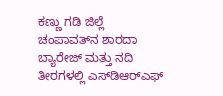ಕಣ್ಣು ಗಡಿ ಜಿಲ್ಲೆ ಚಂಪಾವತ್‌ನ ಶಾರದಾ ಬ್ಯಾರೇಜ್ ಮತ್ತು ನದಿ ತೀರಗಳಲ್ಲಿ ಎಸ್‌ಡಿಆರ್‌ಎಫ್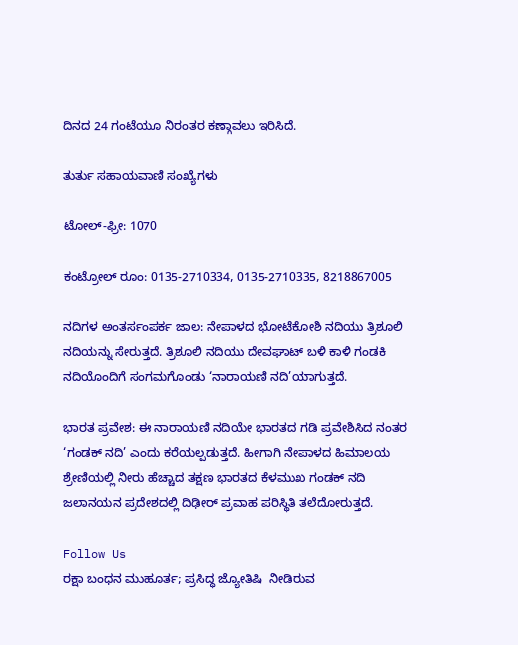ದಿನದ 24 ಗಂಟೆಯೂ ನಿರಂತರ ಕಣ್ಗಾವಲು ಇರಿಸಿದೆ.

ತುರ್ತು ಸಹಾಯವಾಣಿ ಸಂಖ್ಯೆಗಳು

ಟೋಲ್-ಫ್ರೀ: 1070

ಕಂಟ್ರೋಲ್ ರೂಂ: 0135-2710334, 0135-2710335, 8218867005

ನದಿಗಳ ಅಂತರ್ಸಂಪರ್ಕ ಜಾಲ: ನೇಪಾಳದ ಭೋಟೆಕೋಶಿ ನದಿಯು ತ್ರಿಶೂಲಿ ನದಿಯನ್ನು ಸೇರುತ್ತದೆ. ತ್ರಿಶೂಲಿ ನದಿಯು ದೇವಘಾಟ್ ಬಳಿ ಕಾಳಿ ಗಂಡಕಿ ನದಿಯೊಂದಿಗೆ ಸಂಗಮಗೊಂಡು ‘ನಾರಾಯಣಿ ನದಿ’ಯಾಗುತ್ತದೆ.

ಭಾರತ ಪ್ರವೇಶ: ಈ ನಾರಾಯಣಿ ನದಿಯೇ ಭಾರತದ ಗಡಿ ಪ್ರವೇಶಿಸಿದ ನಂತರ ‘ಗಂಡಕ್ ನದಿ’ ಎಂದು ಕರೆಯಲ್ಪಡುತ್ತದೆ. ಹೀಗಾಗಿ ನೇಪಾಳದ ಹಿಮಾಲಯ ಶ್ರೇಣಿಯಲ್ಲಿ ನೀರು ಹೆಚ್ಚಾದ ತಕ್ಷಣ ಭಾರತದ ಕೆಳಮುಖ ಗಂಡಕ್ ನದಿ ಜಲಾನಯನ ಪ್ರದೇಶದಲ್ಲಿ ದಿಢೀರ್ ಪ್ರವಾಹ ಪರಿಸ್ಥಿತಿ ತಲೆದೋರುತ್ತದೆ.

Follow Us
ರಕ್ಷಾ ಬಂಧನ ಮುಹೂರ್ತ; ಪ್ರಸಿದ್ಧ ಜ್ಯೋತಿಷಿ  ನೀಡಿರುವ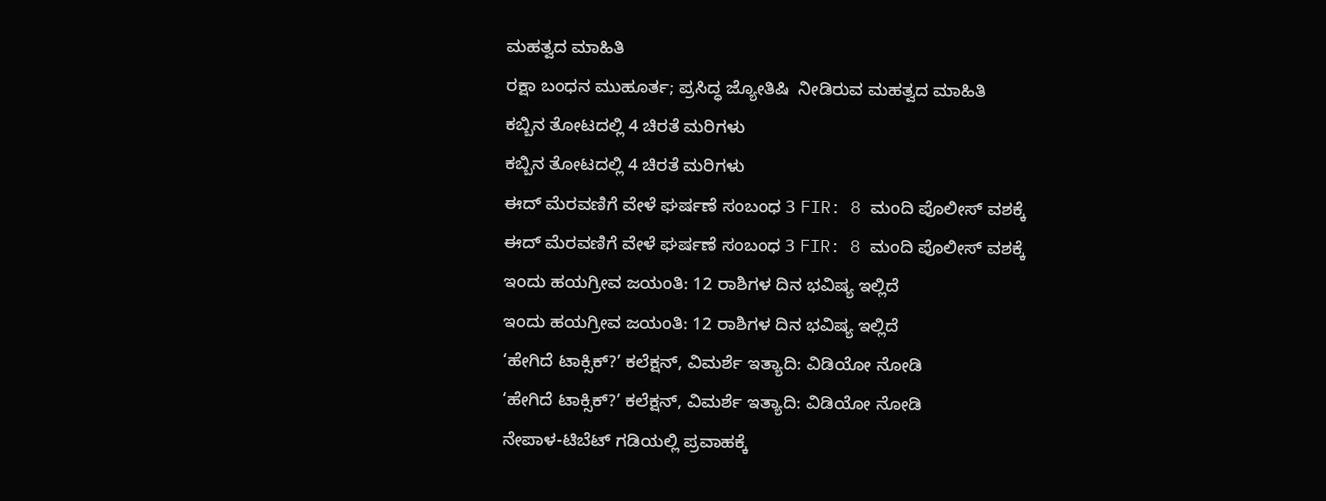ಮಹತ್ವದ ಮಾಹಿತಿ
ರಕ್ಷಾ ಬಂಧನ ಮುಹೂರ್ತ; ಪ್ರಸಿದ್ಧ ಜ್ಯೋತಿಷಿ  ನೀಡಿರುವ ಮಹತ್ವದ ಮಾಹಿತಿ
ಕಬ್ಬಿನ ತೋಟದಲ್ಲಿ 4 ಚಿರತೆ ಮರಿಗಳು
ಕಬ್ಬಿನ ತೋಟದಲ್ಲಿ 4 ಚಿರತೆ ಮರಿಗಳು
ಈದ್ ಮೆರವಣಿಗೆ ವೇಳೆ ಘರ್ಷಣೆ ಸಂಬಂಧ 3 FIR: 8 ಮಂದಿ ಪೊಲೀಸ್ ವಶಕ್ಕೆ
ಈದ್ ಮೆರವಣಿಗೆ ವೇಳೆ ಘರ್ಷಣೆ ಸಂಬಂಧ 3 FIR: 8 ಮಂದಿ ಪೊಲೀಸ್ ವಶಕ್ಕೆ
ಇಂದು ಹಯಗ್ರೀವ ಜಯಂತಿ: 12 ರಾಶಿಗಳ ದಿನ ಭವಿಷ್ಯ ಇಲ್ಲಿದೆ
ಇಂದು ಹಯಗ್ರೀವ ಜಯಂತಿ: 12 ರಾಶಿಗಳ ದಿನ ಭವಿಷ್ಯ ಇಲ್ಲಿದೆ
‘ಹೇಗಿದೆ ಟಾಕ್ಸಿಕ್?’ ಕಲೆಕ್ಷನ್, ವಿಮರ್ಶೆ ಇತ್ಯಾದಿ: ವಿಡಿಯೋ ನೋಡಿ
‘ಹೇಗಿದೆ ಟಾಕ್ಸಿಕ್?’ ಕಲೆಕ್ಷನ್, ವಿಮರ್ಶೆ ಇತ್ಯಾದಿ: ವಿಡಿಯೋ ನೋಡಿ
ನೇಪಾಳ-ಟಿಬೆಟ್ ಗಡಿಯಲ್ಲಿ ಪ್ರವಾಹಕ್ಕೆ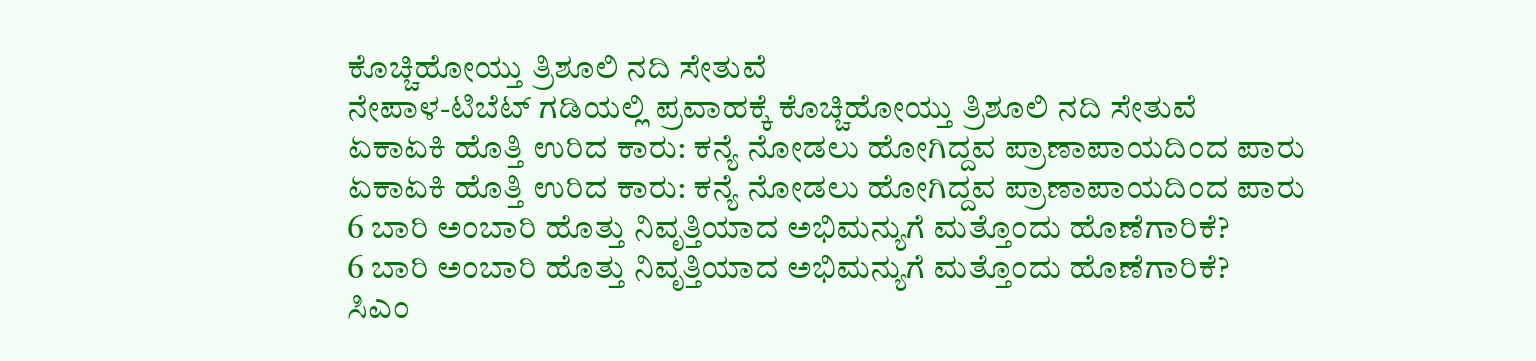ಕೊಚ್ಚಿಹೋಯ್ತು ತ್ರಿಶೂಲಿ ನದಿ ಸೇತುವೆ
ನೇಪಾಳ-ಟಿಬೆಟ್ ಗಡಿಯಲ್ಲಿ ಪ್ರವಾಹಕ್ಕೆ ಕೊಚ್ಚಿಹೋಯ್ತು ತ್ರಿಶೂಲಿ ನದಿ ಸೇತುವೆ
ಏಕಾಏಕಿ ಹೊತ್ತಿ ಉರಿದ ಕಾರು: ಕನ್ಯೆ ನೋಡಲು ಹೋಗಿದ್ದವ ಪ್ರಾಣಾಪಾಯದಿಂದ ಪಾರು
ಏಕಾಏಕಿ ಹೊತ್ತಿ ಉರಿದ ಕಾರು: ಕನ್ಯೆ ನೋಡಲು ಹೋಗಿದ್ದವ ಪ್ರಾಣಾಪಾಯದಿಂದ ಪಾರು
6 ಬಾರಿ ಅಂಬಾರಿ ಹೊತ್ತು ನಿವೃತ್ತಿಯಾದ ಅಭಿಮನ್ಯುಗೆ ಮತ್ತೊಂದು ಹೊಣೆಗಾರಿಕೆ?
6 ಬಾರಿ ಅಂಬಾರಿ ಹೊತ್ತು ನಿವೃತ್ತಿಯಾದ ಅಭಿಮನ್ಯುಗೆ ಮತ್ತೊಂದು ಹೊಣೆಗಾರಿಕೆ?
ಸಿಎಂ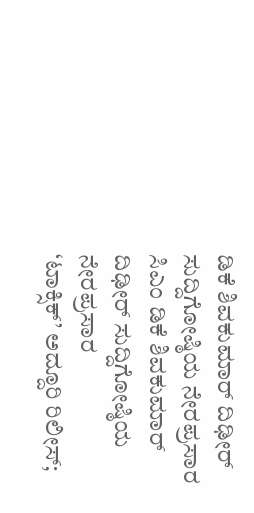ಡಿಕೆ ಶಿವಕುಮಾರ್ ದಿಢೀರ್ ಸುದ್ದಿಗೋಷ್ಠಿಯ ನೇರಪ್ರಸಾರ
ಸಿಎಂ ಡಿಕೆ ಶಿವಕುಮಾರ್ ದಿಢೀರ್ ಸುದ್ದಿಗೋಷ್ಠಿಯ ನೇರಪ್ರಸಾರ
‘ಟಾಕ್ಸಿಕ್’ ಅದ್ದೂರಿ ರಿಲೀಸ್;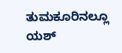ತುಮಕೂರಿನಲ್ಲೂ ಯಶ್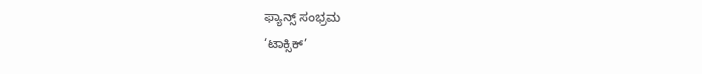ಫ್ಯಾನ್ಸ್ ಸಂಭ್ರಮ
‘ಟಾಕ್ಸಿಕ್’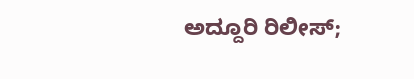ಅದ್ದೂರಿ ರಿಲೀಸ್;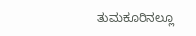ತುಮಕೂರಿನಲ್ಲೂ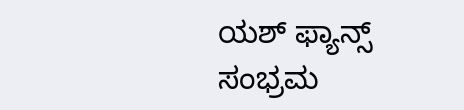ಯಶ್ ಫ್ಯಾನ್ಸ್ ಸಂಭ್ರಮ